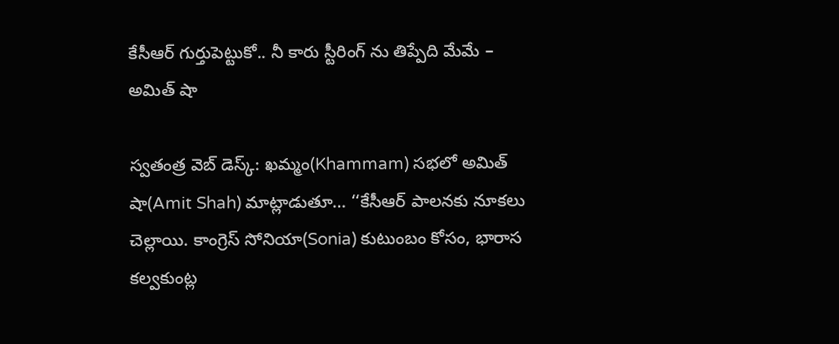కేసీఆర్ గుర్తుపెట్టుకో.. నీ కారు స్టీరింగ్ ను తిప్పేది మేమే – అమిత్ షా

స్వతంత్ర వెబ్ డెస్క్: ఖమ్మం(Khammam) సభలో అమిత్‌ షా(Amit Shah) మాట్లాడుతూ… ‘‘కేసీఆర్‌ పాలనకు నూకలు చెల్లాయి. కాంగ్రెస్‌ సోనియా(Sonia) కుటుంబం కోసం, భారాస కల్వకుంట్ల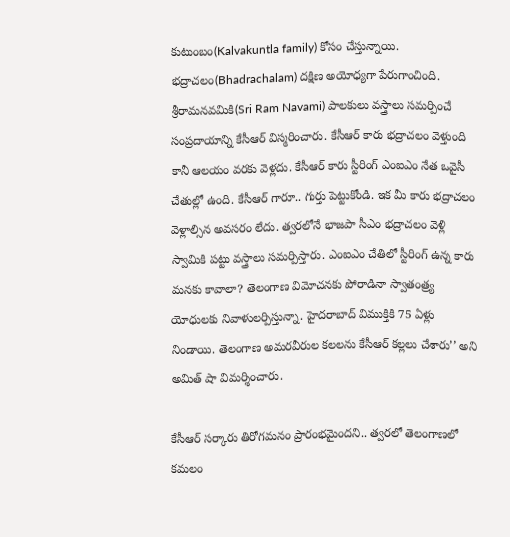కుటుంబం(Kalvakuntla family) కోసం చేస్తున్నాయి. భద్రాచలం(Bhadrachalam) దక్షిణ అయోధ్యగా పేరుగాంచింది. శ్రీరామనవమికి(Sri Ram Navami) పాలకులు వస్త్రాలు సమర్పించే సంప్రదాయాన్ని కేసీఆర్‌ విస్మరించారు. కేసీఆర్‌ కారు భద్రాచలం వెళ్తుంది కానీ ఆలయం వరకు వెళ్లదు. కేసీఆర్‌ కారు స్టీరింగ్‌ ఎంఐఎం నేత ఒవైసీ చేతుల్లో ఉంది. కేసీఆర్‌ గారూ.. గుర్తు పెట్టుకోండి. ఇక మీ కారు భద్రాచలం వెళ్లాల్సిన అవసరం లేదు. త్వరలోనే భాజపా సీఎం భద్రాచలం వెళ్లి స్వామికి పట్టు వస్త్రాలు సమర్పిస్తారు. ఎంఐఎం చేతిలో స్టీరింగ్‌ ఉన్న కారు మనకు కావాలా? తెలంగాణ విమోచనకు పోరాడినా స్వాతంత్ర్య యోధులకు నివాళులర్పిస్తున్నా. హైదరాబాద్‌ విముక్తికి 75 ఏళ్లు నిండాయి. తెలంగాణ అమరవీరుల కలలను కేసీఆర్‌ కల్లలు చేశారు’’ అని అమిత్‌ షా విమర్శించారు.

కేసీఆర్‌ సర్కారు తిరోగమనం ప్రారంభమైందని.. త్వరలో తెలంగాణలో కమలం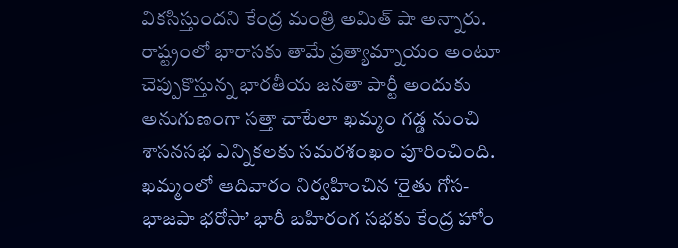వికసిస్తుందని కేంద్ర మంత్రి అమిత్‌ షా అన్నారు. రాష్ట్రంలో భారాసకు తామే ప్రత్యామ్నాయం అంటూ చెప్పుకొస్తున్న భారతీయ జనతా పార్టీ అందుకు అనుగుణంగా సత్తా చాటేలా ఖమ్మం గడ్డ నుంచి శాసనసభ ఎన్నికలకు సమరశంఖం పూరించింది. ఖమ్మంలో ఆదివారం నిర్వహించిన ‘రైతు గోస- భాజపా భరోసా’ భారీ బహిరంగ సభకు కేంద్ర హోం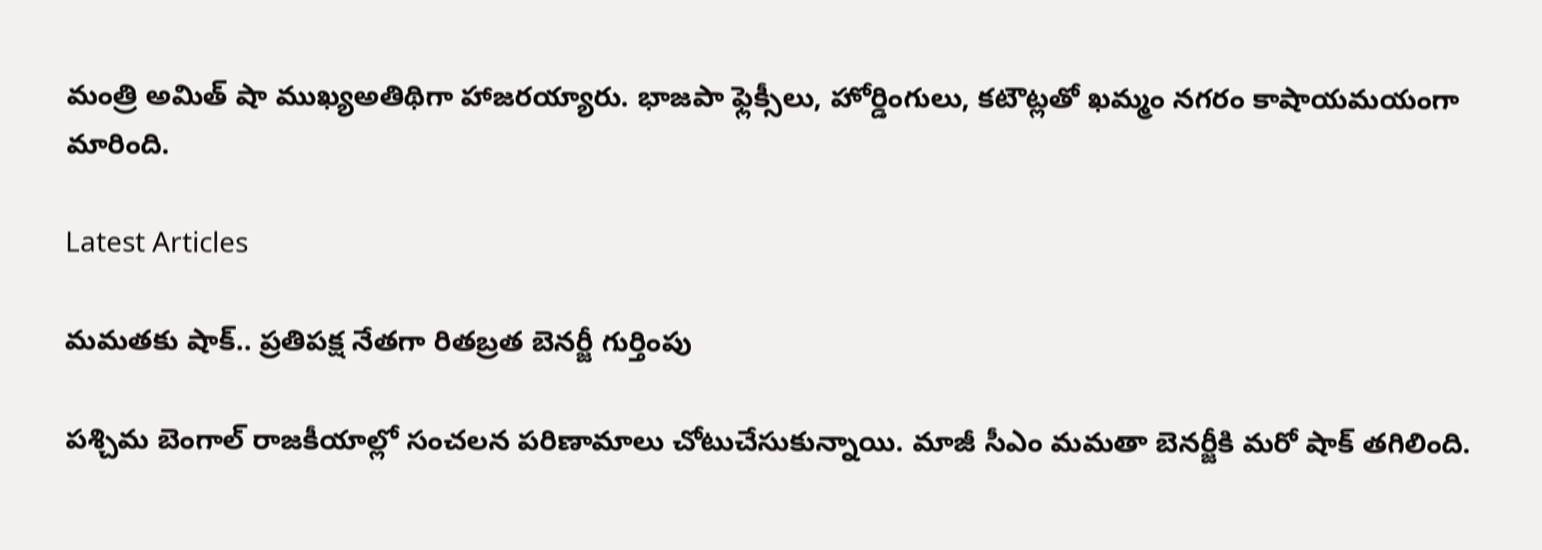మంత్రి అమిత్‌ షా ముఖ్యఅతిథిగా హాజరయ్యారు. భాజపా ఫ్లెక్సీలు, హోర్డింగులు, కటౌట్లతో ఖమ్మం నగరం కాషాయమయంగా మారింది.

Latest Articles

మమతకు షాక్.. ప్రతిపక్ష నేతగా రితబ్రత బెనర్జీ గుర్తింపు

పశ్చిమ బెంగాల్‌ రాజకీయాల్లో సంచలన పరిణామాలు చోటుచేసుకున్నాయి. మాజీ సీఎం మమతా బెనర్జీకి మరో షాక్‌ తగిలింది.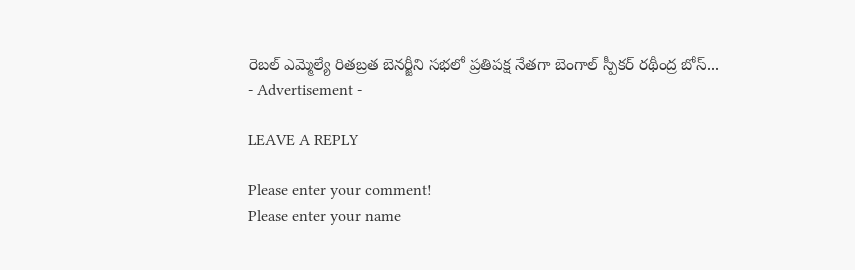రెబల్‌ ఎమ్మెల్యే రితబ్రత బెనర్జీని సభలో ప్రతిపక్ష నేతగా బెంగాల్‌ స్పీకర్‌ రథీంద్ర బోస్...
- Advertisement -

LEAVE A REPLY

Please enter your comment!
Please enter your name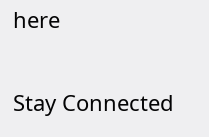here

Stay Connected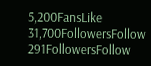5,200FansLike
31,700FollowersFollow
291FollowersFollow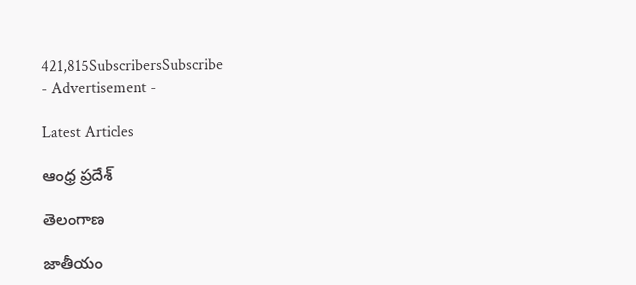421,815SubscribersSubscribe
- Advertisement -

Latest Articles

ఆంధ్ర ప్రదేశ్

తెలంగాణ

జాతీయం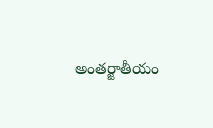అంతర్జాతీయం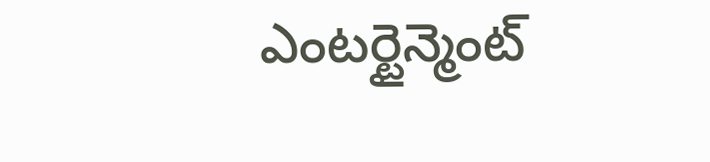ఎంటర్టైన్మెంట్